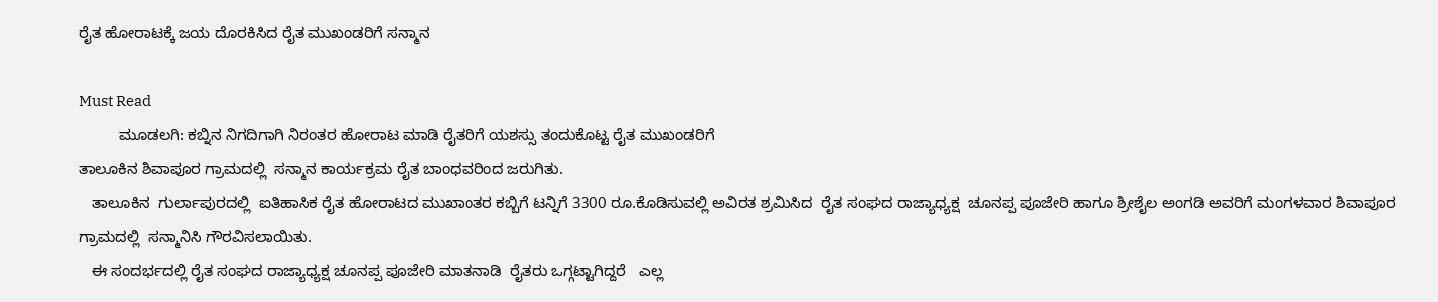ರೈತ ಹೋರಾಟಕ್ಕೆ ಜಯ ದೊರಕಿಸಿದ ರೈತ ಮುಖಂಡರಿಗೆ ಸನ್ಮಾನ

Must Read
         ಮೂಡಲಗಿ: ಕಬ್ನಿನ ನಿಗದಿಗಾಗಿ ನಿರಂತರ ಹೋರಾಟ ಮಾಡಿ ರೈತರಿಗೆ ಯಶಸ್ಸು ತಂದುಕೊಟ್ಟ ರೈತ ಮುಖಂಡರಿಗೆ
ತಾಲೂಕಿನ ಶಿವಾಪೂರ ಗ್ರಾಮದಲ್ಲಿ  ಸನ್ಮಾನ ಕಾರ್ಯಕ್ರಮ ರೈತ ಬಾಂಧವರಿಂದ ಜರುಗಿತು.
   ತಾಲೂಕಿನ  ಗುರ್ಲಾಪುರದಲ್ಲಿ  ಐತಿಹಾಸಿಕ ರೈತ ಹೋರಾಟದ ಮುಖಾಂತರ ಕಬ್ಬಿಗೆ ಟನ್ನಿಗೆ 3300 ರೂ.ಕೊಡಿಸುವಲ್ಲಿ ಅವಿರತ ಶ್ರಮಿಸಿದ  ರೈತ ಸಂಘದ ರಾಜ್ಯಾಧ್ಯಕ್ಷ  ಚೂನಪ್ಪ ಪೂಜೇರಿ ಹಾಗೂ ಶ್ರೀಶೈಲ ಅಂಗಡಿ ಅವರಿಗೆ ಮಂಗಳವಾರ ಶಿವಾಪೂರ ಗ್ರಾಮದಲ್ಲಿ  ಸನ್ಮಾನಿಸಿ ಗೌರವಿಸಲಾಯಿತು.
   ಈ ಸಂದರ್ಭದಲ್ಲಿ ರೈತ ಸಂಘದ ರಾಜ್ಯಾಧ್ಯಕ್ಷ ಚೂನಪ್ಪ ಪೂಜೇರಿ ಮಾತನಾಡಿ  ರೈತರು ಒಗ್ಗಟ್ಟಾಗಿದ್ದರೆ   ಎಲ್ಲ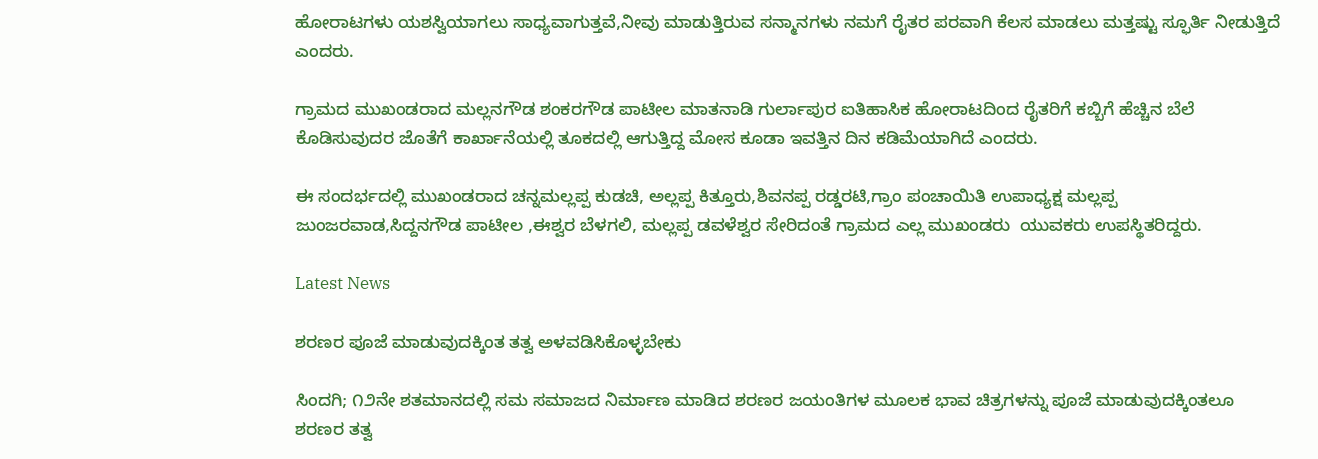ಹೋರಾಟಗಳು ಯಶಸ್ವಿಯಾಗಲು ಸಾಧ್ಯವಾಗುತ್ತವೆ,ನೀವು ಮಾಡುತ್ತಿರುವ ಸನ್ಮಾನಗಳು ನಮಗೆ ರೈತರ ಪರವಾಗಿ ಕೆಲಸ ಮಾಡಲು ಮತ್ತಷ್ಟು ಸ್ಫೂರ್ತಿ ನೀಡುತ್ತಿದೆ ಎಂದರು.

ಗ್ರಾಮದ ಮುಖಂಡರಾದ ಮಲ್ಲನಗೌಡ ಶಂಕರಗೌಡ ಪಾಟೀಲ ಮಾತನಾಡಿ ಗುರ್ಲಾಪುರ ಐತಿಹಾಸಿಕ ಹೋರಾಟದಿಂದ ರೈತರಿಗೆ ಕಬ್ಬಿಗೆ ಹೆಚ್ಚಿನ ಬೆಲೆ ಕೊಡಿಸುವುದರ ಜೊತೆಗೆ ಕಾರ್ಖಾನೆಯಲ್ಲಿ ತೂಕದಲ್ಲಿ ಆಗುತ್ತಿದ್ದ ಮೋಸ ಕೂಡಾ ಇವತ್ತಿನ ದಿನ ಕಡಿಮೆಯಾಗಿದೆ ಎಂದರು.

ಈ ಸಂದರ್ಭದಲ್ಲಿ ಮುಖಂಡರಾದ ಚನ್ನಮಲ್ಲಪ್ಪ ಕುಡಚಿ, ಅಲ್ಲಪ್ಪ ಕಿತ್ತೂರು,ಶಿವನಪ್ಪ ರಡ್ಡರಟಿ,ಗ್ರಾಂ ಪಂಚಾಯಿತಿ ಉಪಾಧ್ಯಕ್ಷ ಮಲ್ಲಪ್ಪ ಜುಂಜರವಾಡ,ಸಿದ್ದನಗೌಡ ಪಾಟೀಲ ,ಈಶ್ವರ ಬೆಳಗಲಿ, ಮಲ್ಲಪ್ಪ ಡವಳೆಶ್ವರ ಸೇರಿದಂತೆ ಗ್ರಾಮದ ಎಲ್ಲ ಮುಖಂಡರು  ಯುವಕರು ಉಪಸ್ಥಿತರಿದ್ದರು.

Latest News

ಶರಣರ ಪೂಜೆ ಮಾಡುವುದಕ್ಕಿಂತ ತತ್ವ ಅಳವಡಿಸಿಕೊಳ್ಳಬೇಕು

ಸಿಂದಗಿ; ೧೨ನೇ ಶತಮಾನದಲ್ಲಿ ಸಮ ಸಮಾಜದ ನಿರ್ಮಾಣ ಮಾಡಿದ ಶರಣರ ಜಯಂತಿಗಳ ಮೂಲಕ ಭಾವ ಚಿತ್ರಗಳನ್ನು ಪೂಜೆ ಮಾಡುವುದಕ್ಕಿಂತಲೂ ಶರಣರ ತತ್ವ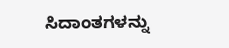ಸಿದಾಂತಗಳನ್ನು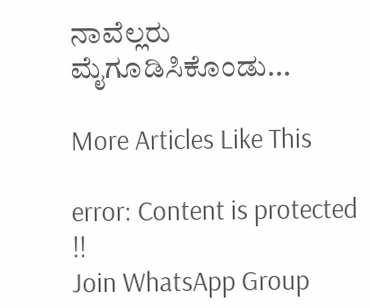ನಾವೆಲ್ಲರು ಮೈಗೂಡಿಸಿಕೊಂಡು...

More Articles Like This

error: Content is protected !!
Join WhatsApp Group